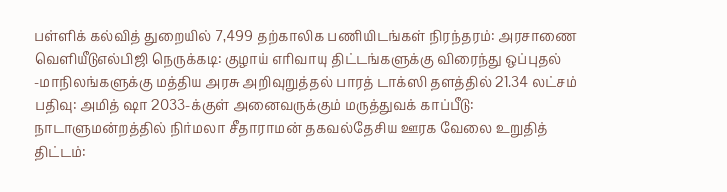பள்ளிக் கல்வித் துறையில் 7,499 தற்காலிக பணியிடங்கள் நிரந்தரம்: அரசாணை வெளியீடுஎல்பிஜி நெருக்கடி: குழாய் எரிவாயு திட்டங்களுக்கு விரைந்து ஒப்புதல் -மாநிலங்களுக்கு மத்திய அரசு அறிவுறுத்தல் பாரத் டாக்ஸி தளத்தில் 21.34 லட்சம் பதிவு: அமித் ஷா 2033-க்குள் அனைவருக்கும் மருத்துவக் காப்பீடு: நாடாளுமன்றத்தில் நிர்மலா சீதாராமன் தகவல்தேசிய ஊரக வேலை உறுதித் திட்டம்: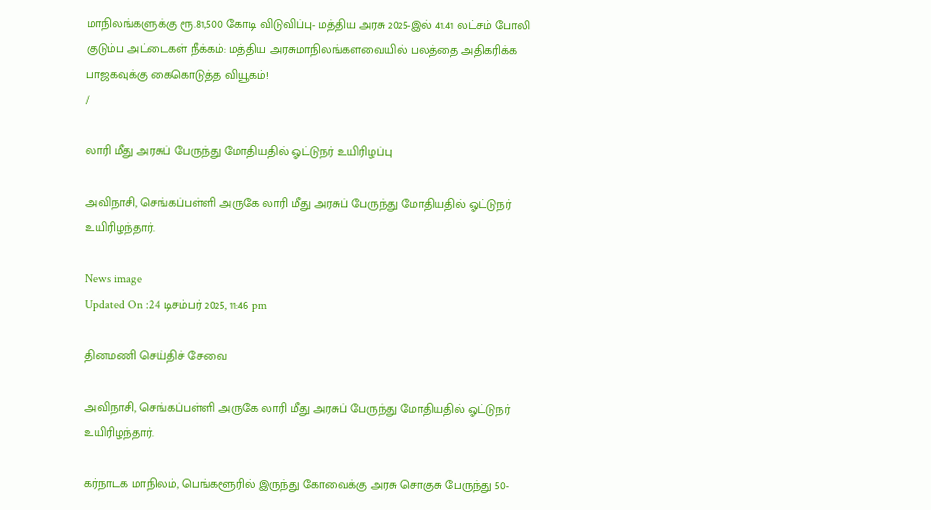மாநிலங்களுக்கு ரூ.81,500 கோடி விடுவிப்பு- மத்திய அரசு 2025-இல் 41.41 லட்சம் போலி குடும்ப அட்டைகள் நீக்கம்: மத்திய அரசுமாநிலங்களவையில் பலத்தை அதிகரிக்க பாஜகவுக்கு கைகொடுத்த வியூகம்!
/

லாரி மீது அரசுப் பேருந்து மோதியதில் ஓட்டுநர் உயிரிழப்பு

அவிநாசி, செங்கப்பள்ளி அருகே லாரி மீது அரசுப் பேருந்து மோதியதில் ஓட்டுநர் உயிரிழந்தார்.

News image
Updated On :24 டிசம்பர் 2025, 11:46 pm

தினமணி செய்திச் சேவை

அவிநாசி, செங்கப்பள்ளி அருகே லாரி மீது அரசுப் பேருந்து மோதியதில் ஓட்டுநர் உயிரிழந்தார்.

கர்நாடக மாநிலம், பெங்களூரில் இருந்து கோவைக்கு அரசு சொகுசு பேருந்து 50-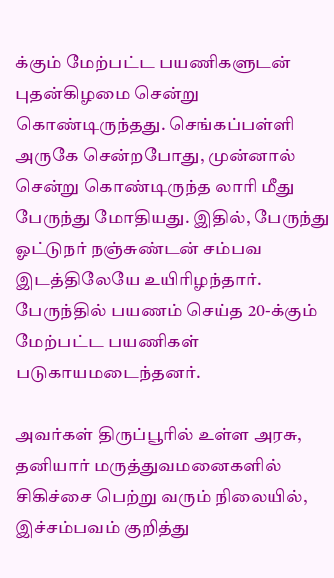க்கும் மேற்பட்ட பயணிகளுடன் புதன்கிழமை சென்று கொண்டிருந்தது. செங்கப்பள்ளி அருகே சென்றபோது, முன்னால் சென்று கொண்டிருந்த லாரி மீது பேருந்து மோதியது. இதில், பேருந்து ஓட்டுநர் நஞ்சுண்டன் சம்பவ இடத்திலேயே உயிரிழந்தார். பேருந்தில் பயணம் செய்த 20-க்கும் மேற்பட்ட பயணிகள் படுகாயமடைந்தனர்.

அவர்கள் திருப்பூரில் உள்ள அரசு, தனியார் மருத்துவமனைகளில் சிகிச்சை பெற்று வரும் நிலையில், இச்சம்பவம் குறித்து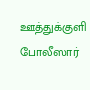ஊத்துக்குளி போலீஸார்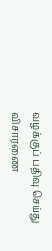வழக்குப் பதிவு செய்து விசாரணை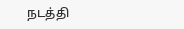நடத்தி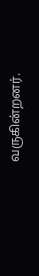வருகின்றனர்.